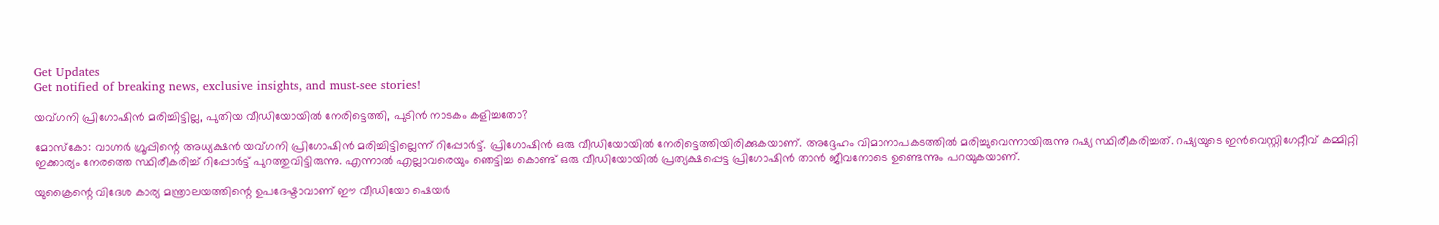Get Updates
Get notified of breaking news, exclusive insights, and must-see stories!

യവ്ഗനി പ്രിഗോഷിന്‍ മരിച്ചിട്ടില്ല, പുതിയ വീഡിയോയില്‍ നേരിട്ടെത്തി, പുടിന്‍ നാടകം കളിച്ചതോ?

മോസ്‌കോ: വാഗ്നര്‍ ഗ്രൂപ്പിന്റെ അധ്യക്ഷന്‍ യവ്ഗനി പ്രിഗോഷിന്‍ മരിച്ചിട്ടില്ലെന്ന് റിപ്പോര്‍ട്ട്. പ്രിഗോഷിന്‍ ഒരു വീഡിയോയില്‍ നേരിട്ടെത്തിയിരിക്കുകയാണ്. അദ്ദേഹം വിമാനാപകടത്തില്‍ മരിച്ചുവെന്നായിരുന്നു റഷ്യ സ്ഥിരീകരിച്ചത്. റഷ്യയുടെ ഇന്‍വെസ്റ്റിഗേറ്റീവ് കമ്മിറ്റി ഇക്കാര്യം നേരത്തെ സ്ഥിരീകരിച്ച് റിപ്പോര്‍ട്ട് പുറത്തുവിട്ടിരുന്നു. എന്നാല്‍ എല്ലാവരെയും ഞെട്ടിച്ച കൊണ്ട് ഒരു വീഡിയോയില്‍ പ്രത്യക്ഷപ്പെട്ട പ്രിഗോഷിന്‍ താന്‍ ജീവനോടെ ഉണ്ടെന്നും പറയുകയാണ്.

യുക്രൈന്റെ വിദേശ കാര്യ മന്ത്രാലയത്തിന്റെ ഉപദേഷ്ടാവാണ് ഈ വീഡിയോ ഷെയര്‍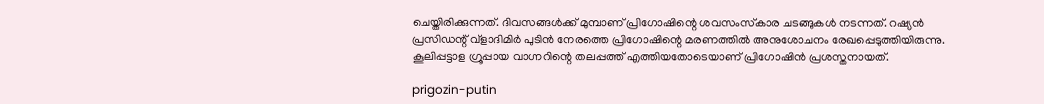ചെയ്തിരിക്കുന്നത്. ദിവസങ്ങള്‍ക്ക് മുമ്പാണ് പ്രിഗോഷിന്റെ ശവസംസ്‌കാര ചടങ്ങുകള്‍ നടന്നത്. റഷ്യന്‍ പ്രസിഡന്റ് വ്‌ളാദിമിര്‍ പുടിന്‍ നേരത്തെ പ്രിഗോഷിന്റെ മരണത്തില്‍ അനുശോചനം രേഖപ്പെടുത്തിയിരുന്നു. കൂലിപ്പട്ടാള ഗ്രൂപ്പായ വാഗ്നറിന്റെ തലപ്പത്ത് എത്തിയതോടെയാണ് പ്രിഗോഷിന്‍ പ്രശസ്തനായത്.

prigozin-putin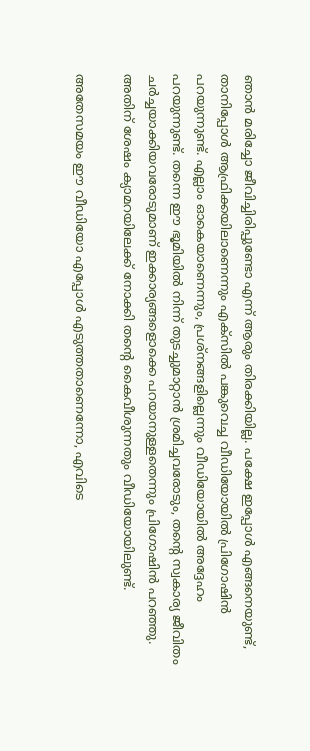ഞാന്‍ മരിച്ചോ ജീവിച്ചിരിപ്പുണ്ടോ എന്ന് ആരും തിരക്കിയില്ല. പക്ഷേ ഇപ്പോള്‍ എങ്ങനെയുണ്ട്, താനിപ്പോള്‍ ആഫ്രിക്കയിലാണെന്നും എക്‌സില്‍ പങ്കുവെച്ച വീഡിയോയില്‍ പ്രിഗോഷിന്‍ പറയുന്നുണ്ട്. എല്ലാം ഓകെയാണെന്നും, പ്രശ്‌നങ്ങളില്ലെന്നും വീഡിയോയില്‍ അദ്ദേഹം പറയുന്നുണ്ട്. തന്നെ ഈ ഭൂമിയില്‍ നിന്ന് തുടച്ചുമാറ്റാന്‍ ശ്രമിച്ചവരോടും, തന്റെ സ്വകാര്യ ജീവിതം ചര്‍ച്ചയാക്കിയവരോടുമാണ് ഇക്കാര്യങ്ങളൊക്കെ പറയാനുള്ളതെന്നും പ്രിഗോഷിന്‍ പറഞ്ഞു. അതിന് ശേഷം ക്യാമറയിലേക്ക് നോക്കി തന്റെ കൈവീശുന്നതും വീഡിയോയിലുണ്ട്.

അതേസമയം ഈ വീഡിയോ എപ്പോള്‍ എടുത്തതാണെന്നോ, എവിടെ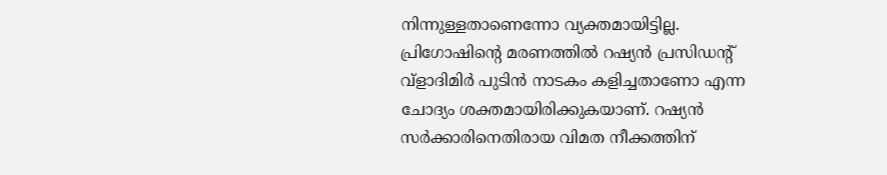നിന്നുള്ളതാണെന്നോ വ്യക്തമായിട്ടില്ല. പ്രിഗോഷിന്റെ മരണത്തില്‍ റഷ്യന്‍ പ്രസിഡന്റ് വ്‌ളാദിമിര്‍ പുടിന്‍ നാടകം കളിച്ചതാണോ എന്ന ചോദ്യം ശക്തമായിരിക്കുകയാണ്. റഷ്യന്‍ സര്‍ക്കാരിനെതിരായ വിമത നീക്കത്തിന്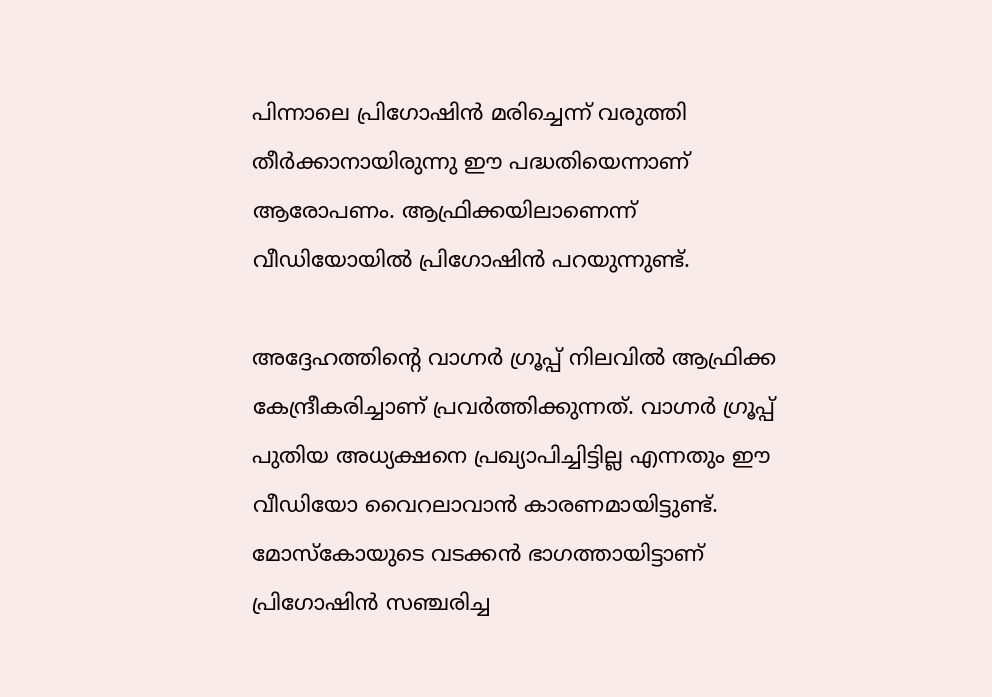പിന്നാലെ പ്രിഗോഷിന്‍ മരിച്ചെന്ന് വരുത്തി തീര്‍ക്കാനായിരുന്നു ഈ പദ്ധതിയെന്നാണ് ആരോപണം. ആഫ്രിക്കയിലാണെന്ന് വീഡിയോയില്‍ പ്രിഗോഷിന്‍ പറയുന്നുണ്ട്.

അദ്ദേഹത്തിന്റെ വാഗ്നര്‍ ഗ്രൂപ്പ് നിലവില്‍ ആഫ്രിക്ക കേന്ദ്രീകരിച്ചാണ് പ്രവര്‍ത്തിക്കുന്നത്. വാഗ്നര്‍ ഗ്രൂപ്പ് പുതിയ അധ്യക്ഷനെ പ്രഖ്യാപിച്ചിട്ടില്ല എന്നതും ഈ വീഡിയോ വൈറലാവാന്‍ കാരണമായിട്ടുണ്ട്. മോസ്‌കോയുടെ വടക്കന്‍ ഭാഗത്തായിട്ടാണ് പ്രിഗോഷിന്‍ സഞ്ചരിച്ച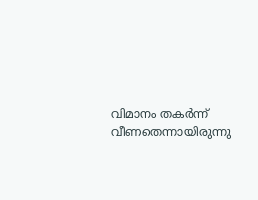വിമാനം തകര്‍ന്ന് വീണതെന്നായിരുന്നു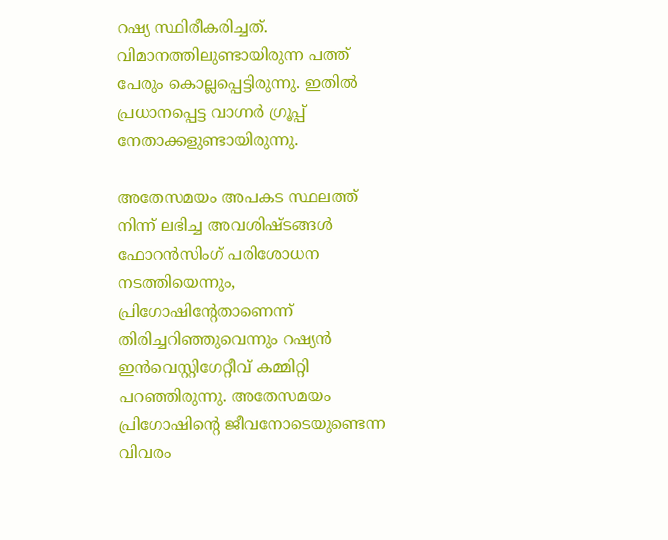റഷ്യ സ്ഥിരീകരിച്ചത്. വിമാനത്തിലുണ്ടായിരുന്ന പത്ത് പേരും കൊല്ലപ്പെട്ടിരുന്നു. ഇതില്‍ പ്രധാനപ്പെട്ട വാഗ്നര്‍ ഗ്രൂപ്പ് നേതാക്കളുണ്ടായിരുന്നു.

അതേസമയം അപകട സ്ഥലത്ത് നിന്ന് ലഭിച്ച അവശിഷ്ടങ്ങള്‍ ഫോറന്‍സിംഗ് പരിശോധന നടത്തിയെന്നും, പ്രിഗോഷിന്റേതാണെന്ന് തിരിച്ചറിഞ്ഞുവെന്നും റഷ്യന്‍ ഇന്‍വെസ്റ്റിഗേറ്റീവ് കമ്മിറ്റി പറഞ്ഞിരുന്നു. അതേസമയം പ്രിഗോഷിന്റെ ജീവനോടെയുണ്ടെന്ന വിവരം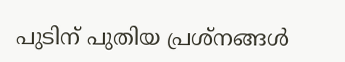പുടിന് പുതിയ പ്രശ്‌നങ്ങള്‍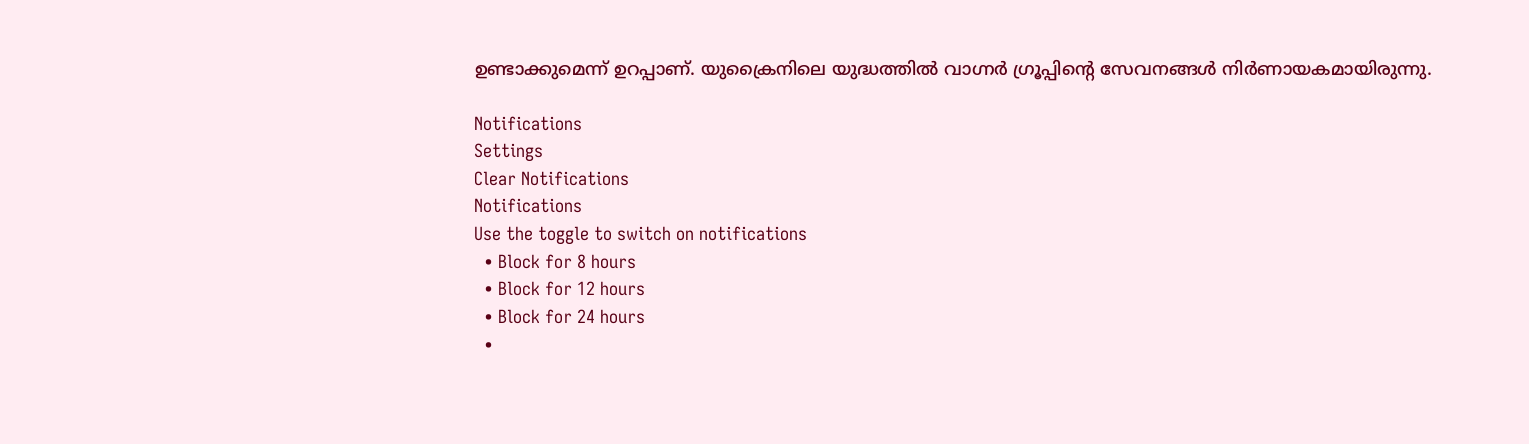ഉണ്ടാക്കുമെന്ന് ഉറപ്പാണ്. യുക്രൈനിലെ യുദ്ധത്തില്‍ വാഗ്നര്‍ ഗ്രൂപ്പിന്റെ സേവനങ്ങള്‍ നിര്‍ണായകമായിരുന്നു.

Notifications
Settings
Clear Notifications
Notifications
Use the toggle to switch on notifications
  • Block for 8 hours
  • Block for 12 hours
  • Block for 24 hours
  •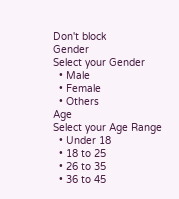Don't block
Gender
Select your Gender
  • Male
  • Female
  • Others
Age
Select your Age Range
  • Under 18
  • 18 to 25
  • 26 to 35
  • 36 to 45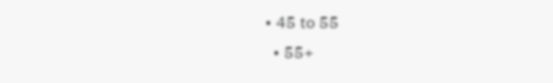• 45 to 55
  • 55+